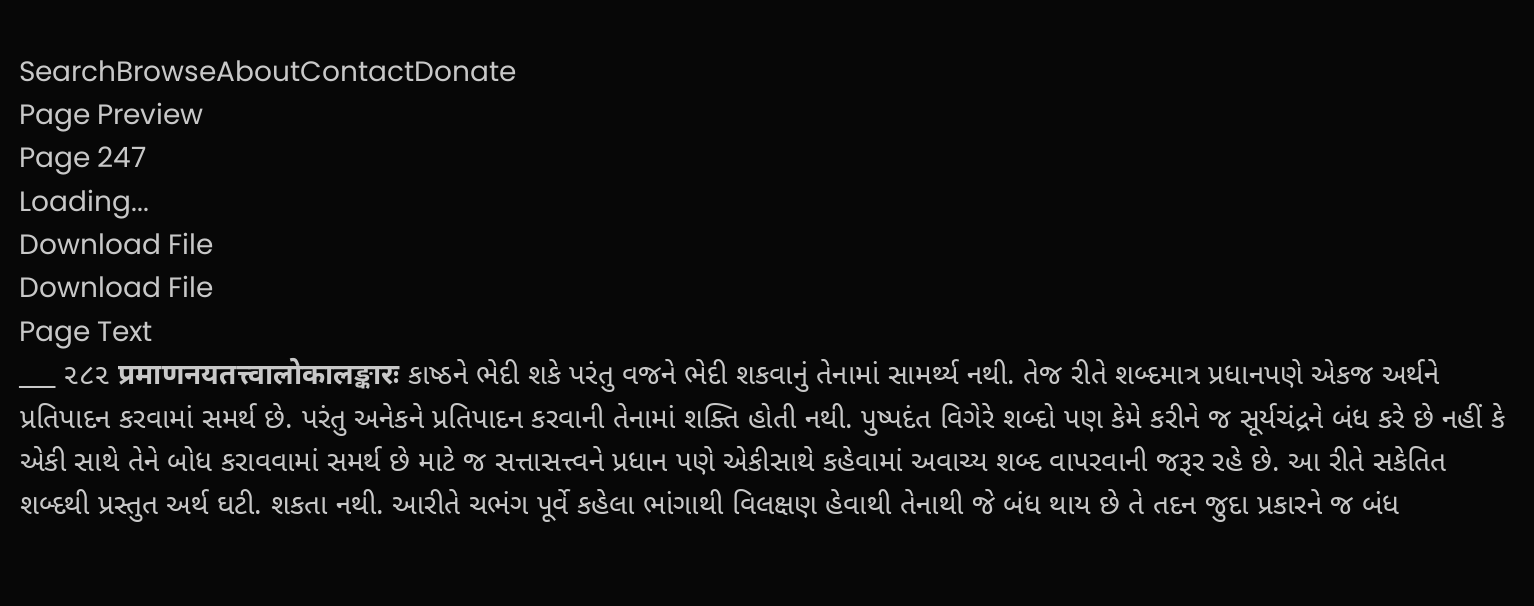SearchBrowseAboutContactDonate
Page Preview
Page 247
Loading...
Download File
Download File
Page Text
___ ૨૮૨ प्रमाणनयतत्त्वालोकालङ्कारः કાષ્ઠને ભેદી શકે પરંતુ વજને ભેદી શકવાનું તેનામાં સામર્થ્ય નથી. તેજ રીતે શબ્દમાત્ર પ્રધાનપણે એકજ અર્થને પ્રતિપાદન કરવામાં સમર્થ છે. પરંતુ અનેકને પ્રતિપાદન કરવાની તેનામાં શક્તિ હોતી નથી. પુષ્પદંત વિગેરે શબ્દો પણ કેમે કરીને જ સૂર્યચંદ્રને બંધ કરે છે નહીં કે એકી સાથે તેને બોધ કરાવવામાં સમર્થ છે માટે જ સત્તાસત્ત્વને પ્રધાન પણે એકીસાથે કહેવામાં અવાચ્ય શબ્દ વાપરવાની જરૂર રહે છે. આ રીતે સકેતિત શબ્દથી પ્રસ્તુત અર્થ ઘટી. શકતા નથી. આરીતે ચભંગ પૂર્વે કહેલા ભાંગાથી વિલક્ષણ હેવાથી તેનાથી જે બંધ થાય છે તે તદન જુદા પ્રકારને જ બંધ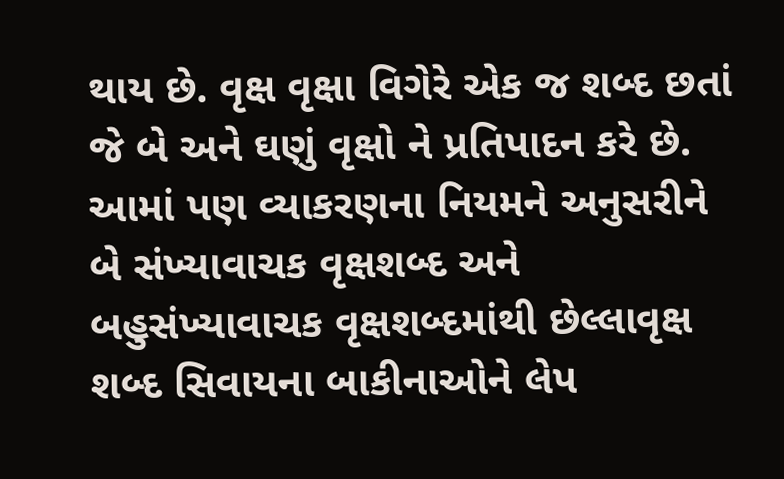થાય છે. વૃક્ષ વૃક્ષા વિગેરે એક જ શબ્દ છતાં જે બે અને ઘણું વૃક્ષો ને પ્રતિપાદન કરે છે. આમાં પણ વ્યાકરણના નિયમને અનુસરીને બે સંખ્યાવાચક વૃક્ષશબ્દ અને બહુસંખ્યાવાચક વૃક્ષશબ્દમાંથી છેલ્લાવૃક્ષ શબ્દ સિવાયના બાકીનાઓને લેપ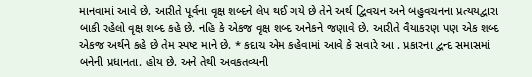માનવામાં આવે છે. આરીતે પૂર્વના વૃક્ષ શબ્દને લેપ થઈ ગયે છે તેને અર્થ દ્વિવચન અને બહુવચનના પ્રત્યયદ્વારા બાકી રહેલો વૃક્ષ શબ્દ કહે છે. નહિ કે એકજ વૃક્ષ શબ્દ અનેકને જણાવે છે. આરીતે વૈયાકરણ પણ એક શબ્દ એકજ અર્થને કહે છે તેમ સ્પષ્ટ માને છે. * કદાચ એમ કહેવામાં આવે કે સવારે આ . પ્રકારના દ્વન્દ સમાસમાં બનેની પ્રધાનતા. હોય છે. અને તેથી અવકતવ્યની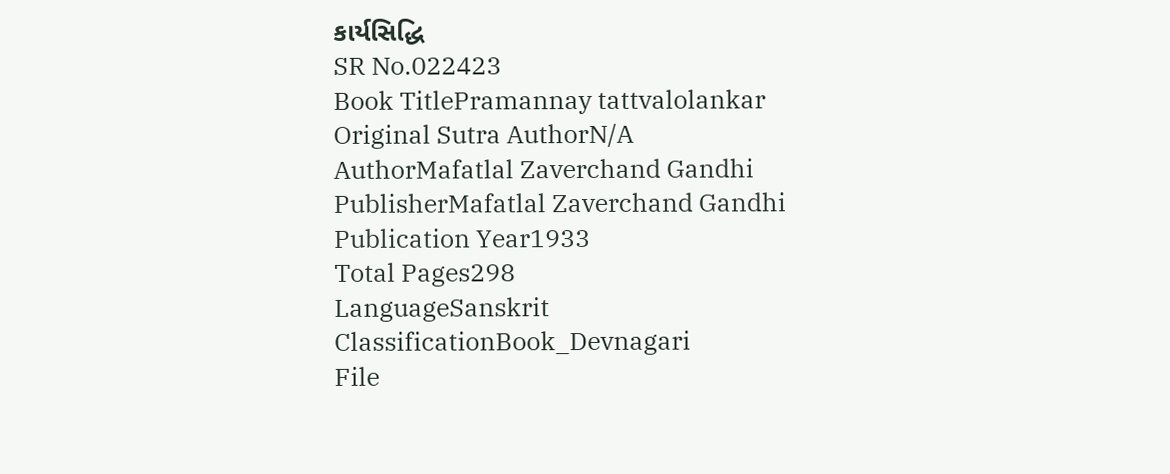કાર્યસિદ્ધિ
SR No.022423
Book TitlePramannay tattvalolankar
Original Sutra AuthorN/A
AuthorMafatlal Zaverchand Gandhi
PublisherMafatlal Zaverchand Gandhi
Publication Year1933
Total Pages298
LanguageSanskrit
ClassificationBook_Devnagari
File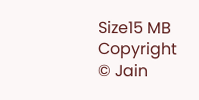Size15 MB
Copyright © Jain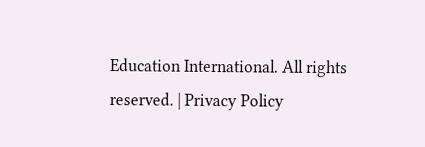Education International. All rights reserved. | Privacy Policy